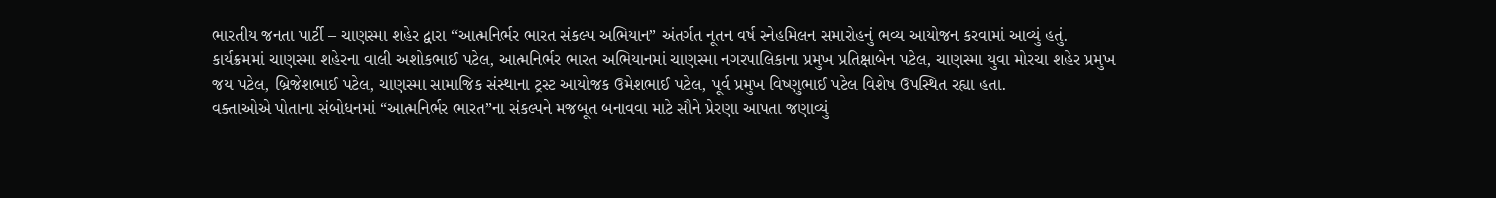ભારતીય જનતા પાર્ટી – ચાણસ્મા શહેર દ્વારા “આત્મનિર્ભર ભારત સંકલ્પ અભિયાન” અંતર્ગત નૂતન વર્ષ સ્નેહમિલન સમારોહનું ભવ્ય આયોજન કરવામાં આવ્યું હતું.
કાર્યક્રમમાં ચાણસ્મા શહેરના વાલી અશોકભાઈ પટેલ, આત્મનિર્ભર ભારત અભિયાનમાં ચાણસ્મા નગરપાલિકાના પ્રમુખ પ્રતિક્ષાબેન પટેલ, ચાણસ્મા યુવા મોરચા શહેર પ્રમુખ જય પટેલ, બ્રિજેશભાઈ પટેલ, ચાણસ્મા સામાજિક સંસ્થાના ટ્રસ્ટ આયોજક ઉમેશભાઈ પટેલ, પૂર્વ પ્રમુખ વિષ્ણુભાઈ પટેલ વિશેષ ઉપસ્થિત રહ્યા હતા.
વક્તાઓએ પોતાના સંબોધનમાં “આત્મનિર્ભર ભારત”ના સંકલ્પને મજબૂત બનાવવા માટે સૌને પ્રેરણા આપતા જણાવ્યું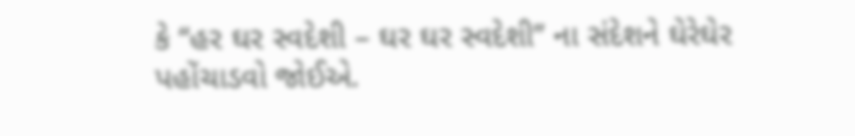કે “હર ઘર સ્વદેશી – ઘર ઘર સ્વદેશી” ના સંદેશને ઘેરેઘેર પહોંચાડવો જોઈએ.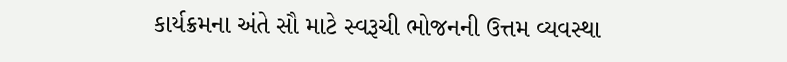કાર્યક્રમના અંતે સૌ માટે સ્વરૂચી ભોજનની ઉત્તમ વ્યવસ્થા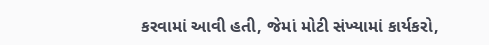કરવામાં આવી હતી, જેમાં મોટી સંખ્યામાં કાર્યકરો,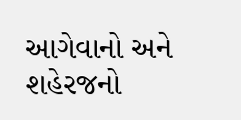આગેવાનો અને શહેરજનો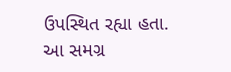ઉપસ્થિત રહ્યા હતા.
આ સમગ્ર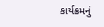કાર્યક્રમનું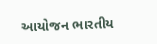આયોજન ભારતીય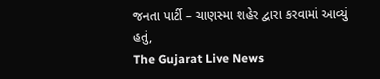જનતા પાર્ટી – ચાણસ્મા શહેર દ્વારા કરવામાં આવ્યું હતું,
The Gujarat Live News